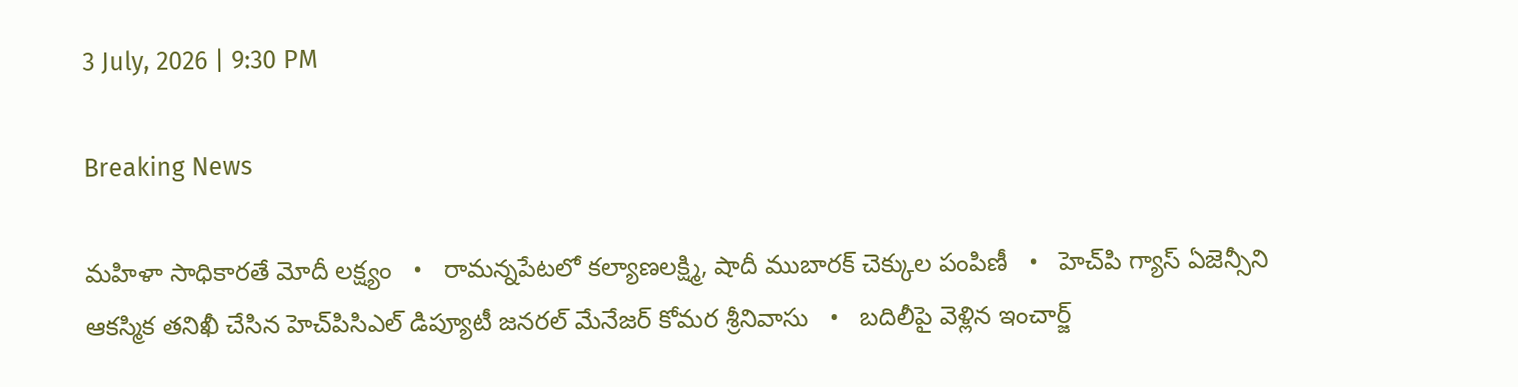3 July, 2026 | 9:30 PM

Breaking News

మహిళా సాధికారతే మోదీ లక్ష్యం   •   రామన్నపేటలో కల్యాణలక్ష్మి, షాదీ ముబారక్ చెక్కుల పంపిణీ   •   హెచ్‌పి గ్యాస్ ఏజెన్సీని ఆకస్మిక తనిఖీ చేసిన హెచ్‌పిసిఎల్ డిప్యూటీ జనరల్ మేనేజర్ కోమర శ్రీనివాసు   •   బదిలీపై వెళ్లిన ఇంచార్జ్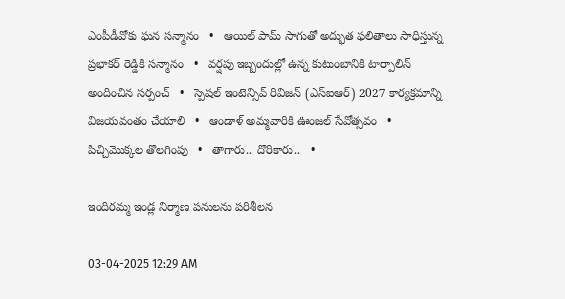ఎంపీడీవోకు ఘన సన్మానం   •   ఆయిల్ పామ్ సాగుతో అద్భుత ఫలితాలు సాధిస్తున్న ప్రభాకర్ రెడ్డికి సన్మానం   •   వర్షపు ఇబ్బందుల్లో ఉన్న కుటుంబానికి టార్పాలిన్ అందించిన సర్పంచ్   •   స్పెషల్ ఇంటెన్సివ్ రివిజన్ (ఎస్ఐఆర్) 2027 కార్యక్రమాన్ని విజయవంతం చేయాలి   •   ఆండాళ్ అమ్మవారికి ఊంజల్ సేవోత్సవం   •   పిచ్చిమొక్కల తొలగింపు   •   తాగారు.. దొరికారు..   •

ఇందిరమ్మ ఇండ్ల నిర్మాణ పనులను పరిశీలన

03-04-2025 12:29 AM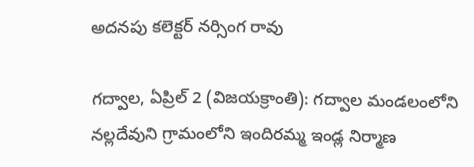అదనపు కలెక్టర్ నర్సింగ రావు

గద్వాల, ఏప్రిల్ 2 (విజయక్రాంతి): గద్వాల మండలంలోని నల్లదేవుని గ్రామంలోని ఇందిరమ్మ ఇండ్ల నిర్మాణ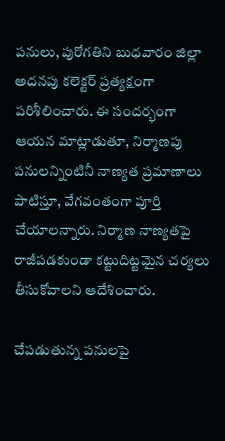పనులు, పురోగతిని బుధవారం జిల్లా అదనపు కలెక్టర్ ప్రత్యక్షంగా పరిశీలించారు. ఈ సందర్భంగా ఆయన మాట్లాడుతూ, నిర్మాణపు పనులన్నింటినీ నాణ్యత ప్రమాణాలు పాటిస్తూ, వేగవంతంగా పూర్తి చేయాలన్నారు. నిర్మాణ నాణ్యతపై రాజీపడకుండా కట్టుదిట్టమైన చర్యలు తీసుకోవాలని ఆదేశించారు.

చేపడుతున్న పనులపై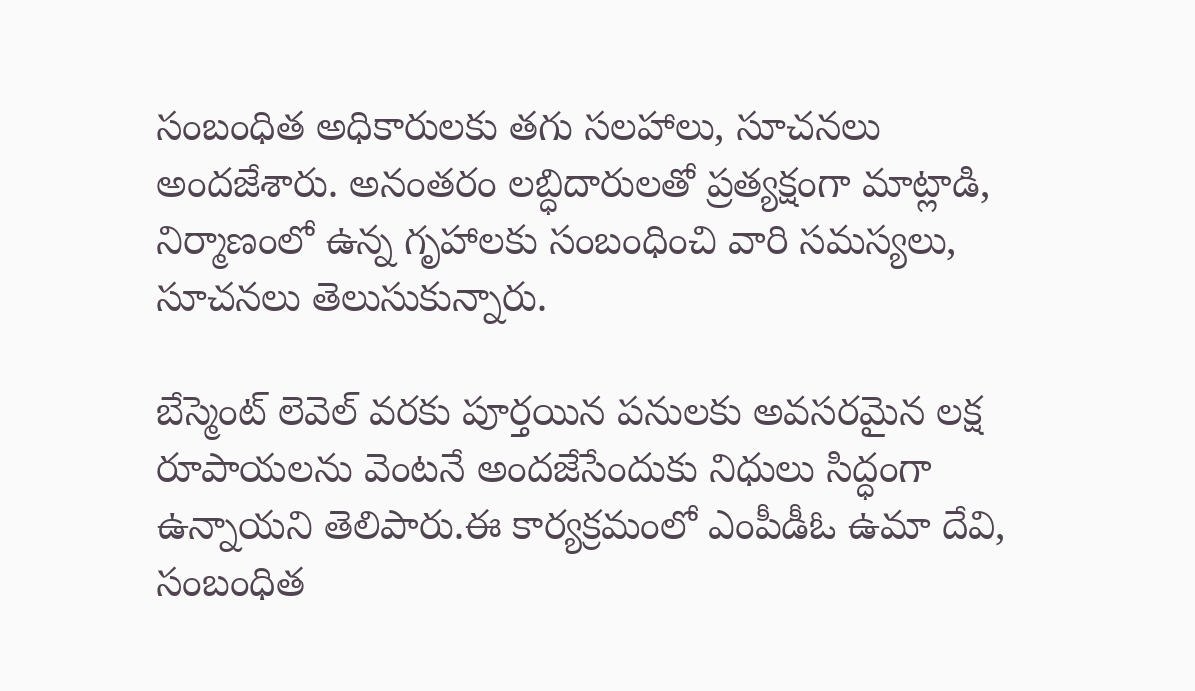సంబంధిత అధికారులకు తగు సలహాలు, సూచనలు అందజేశారు. అనంతరం లబ్ధిదారులతో ప్రత్యక్షంగా మాట్లాడి, నిర్మాణంలో ఉన్న గృహాలకు సంబంధించి వారి సమస్యలు, సూచనలు తెలుసుకున్నారు.

బేస్మెంట్ లెవెల్ వరకు పూర్తయిన పనులకు అవసరమైన లక్ష రూపాయలను వెంటనే అందజేసేందుకు నిధులు సిద్ధంగా ఉన్నాయని తెలిపారు.ఈ కార్యక్రమంలో ఎంపీడీఓ ఉమా దేవి, సంబంధిత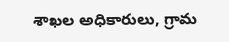శాఖల అధికారులు, గ్రామ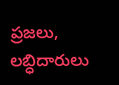ప్రజలు, లబ్ధిదారులు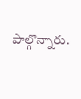పాల్గొన్నారు.